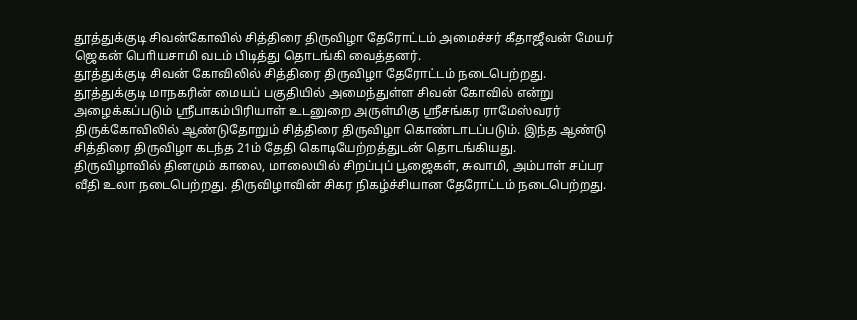தூத்துக்குடி சிவன்கோவில் சித்திரை திருவிழா தேரோட்டம் அமைச்சர் கீதாஜீவன் மேயர் ஜெகன் பொியசாமி வடம் பிடித்து தொடங்கி வைத்தனர்.
தூத்துக்குடி சிவன் கோவிலில் சித்திரை திருவிழா தேரோட்டம் நடைபெற்றது. தூத்துக்குடி மாநகரின் மையப் பகுதியில் அமைந்துள்ள சிவன் கோவில் என்று அழைக்கப்படும் ஸ்ரீபாகம்பிரியாள் உடனுறை அருள்மிகு ஸ்ரீசங்கர ராமேஸ்வரர் திருக்கோவிலில் ஆண்டுதோறும் சித்திரை திருவிழா கொண்டாடப்படும். இந்த ஆண்டு சித்திரை திருவிழா கடந்த 21ம் தேதி கொடியேற்றத்துடன் தொடங்கியது.
திருவிழாவில் தினமும் காலை, மாலையில் சிறப்புப் பூஜைகள், சுவாமி, அம்பாள் சப்பர வீதி உலா நடைபெற்றது. திருவிழாவின் சிகர நிகழ்ச்சியான தேரோட்டம் நடைபெற்றது.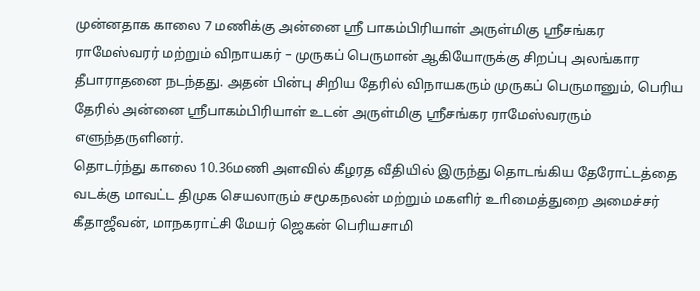முன்னதாக காலை 7 மணிக்கு அன்னை ஸ்ரீ பாகம்பிரியாள் அருள்மிகு ஸ்ரீசங்கர ராமேஸ்வரர் மற்றும் விநாயகர் – முருகப் பெருமான் ஆகியோருக்கு சிறப்பு அலங்கார தீபாராதனை நடந்தது. அதன் பின்பு சிறிய தேரில் விநாயகரும் முருகப் பெருமானும், பெரிய தேரில் அன்னை ஸ்ரீபாகம்பிரியாள் உடன் அருள்மிகு ஸ்ரீசங்கர ராமேஸ்வரரும் எளுந்தருளினர்.
தொடர்ந்து காலை 10.36மணி அளவில் கீழரத வீதியில் இருந்து தொடங்கிய தேரோட்டத்தை வடக்கு மாவட்ட திமுக செயலாரும் சமூகநலன் மற்றும் மகளிர் உாிமைத்துறை அமைச்சர் கீதாஜீவன், மாநகராட்சி மேயர் ஜெகன் பெரியசாமி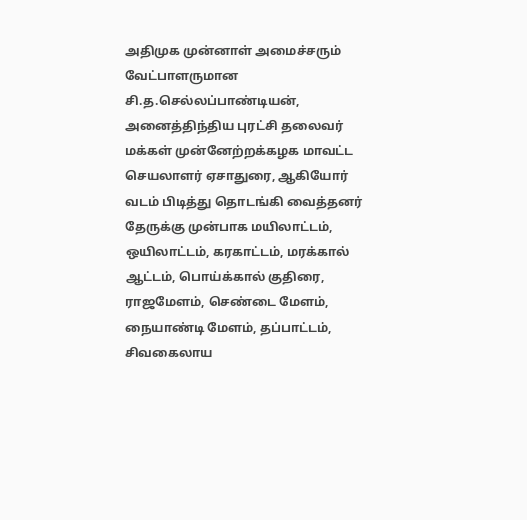அதிமுக முன்னாள் அமைச்சரும் வேட்பாளருமான சி.த.செல்லப்பாண்டியன், அனைத்திந்திய புரட்சி தலைவர் மக்கள் முன்னேற்றக்கழக மாவட்ட செயலாளர் ஏசாதுரை, ஆகியோர் வடம் பிடித்து தொடங்கி வைத்தனர்
தேருக்கு முன்பாக மயிலாட்டம், ஒயிலாட்டம், கரகாட்டம், மரக்கால் ஆட்டம், பொய்க்கால் குதிரை, ராஜமேளம், செண்டை மேளம், நையாண்டி மேளம், தப்பாட்டம், சிவகைலாய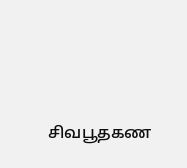சிவபூதகண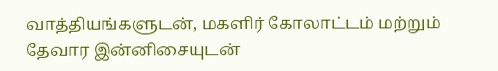வாத்தியங்களுடன், மகளிர் கோலாட்டம் மற்றும் தேவார இன்னிசையுடன்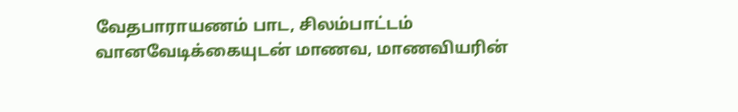வேதபாராயணம் பாட, சிலம்பாட்டம் வானவேடிக்கையுடன் மாணவ, மாணவியரின்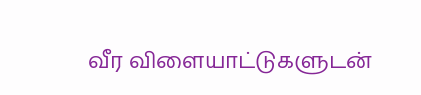வீர விளையாட்டுகளுடன்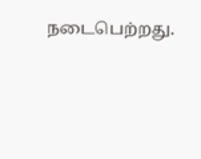நடைபெற்றது.